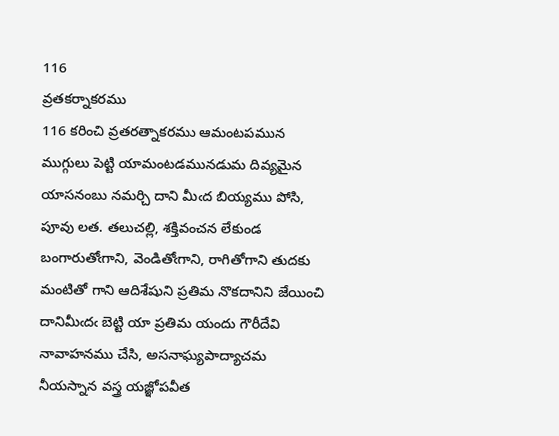116
వ్రతకర్నాకరము
116 కరించి వ్రతరత్నాకరము ఆమంటపమున ముగ్గులు పెట్టి యామంటడమునడుమ దివ్యమైన యాసనంబు నమర్చి దాని మీఁద బియ్యము పోసి, పూవు లత. తలుచల్లి, శక్తివంచన లేకుండ బంగారుతోఁగాని, వెండితోఁగాని, రాగితోగాని తుదకు మంటితో గాని ఆదిశేషుని ప్రతిమ నొకదానిని జేయించి దానిమీఁదఁ బెట్టి యా ప్రతిమ యందు గౌరీదేవి నావాహనము చేసి, అసనాఘ్యపాద్యాచమ నీయస్నాన వస్త్ర యజ్ఞోపవీత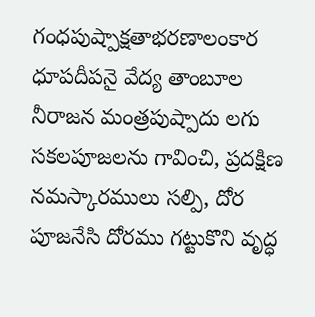గంధపుష్పాక్షతాభరణాలంకార ధూపదీపనై వేద్య తాంబూల నీరాజన మంత్రపుష్పాదు లగు సకలపూజలను గావించి, ప్రదక్షిణ నమస్కారములు సల్పి, దోర పూజనేసి దోరము గట్టుకొని వృద్ధ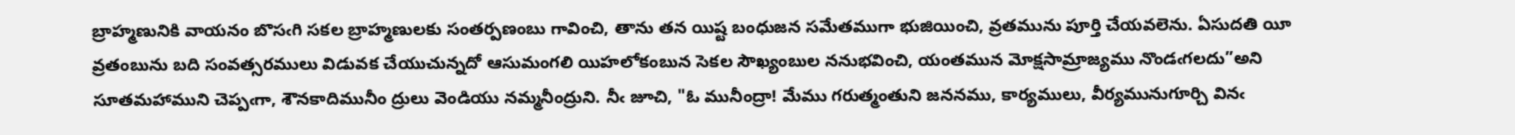బ్రాహ్మణునికి వాయనం బొసఁగి సకల బ్రాహ్మణులకు సంతర్పణంబు గావించి, తాను తన యిష్ట బంధుజన సమేతముగా భుజియించి, వ్రతమును పూర్తి చేయవలెను. ఏసుదతి యీ వ్రతంబును బది సంవత్సరములు విడువక చేయుచున్నదో ఆసుమంగలి యిహలోకంబున సెకల సౌఖ్యంబుల ననుభవించి, యంతమున మోక్షసామ్రాజ్యము నొండఁగలదు”అని సూతమహాముని చెప్పఁగా, శౌనకాదిమునీం ద్రులు వెండియు నమ్మనీంద్రుని. నీఁ జూచి, "ఓ మునీంద్రా! మేము గరుత్మంతుని జననము, కార్యములు, వీర్యమునుగూర్చి వినఁ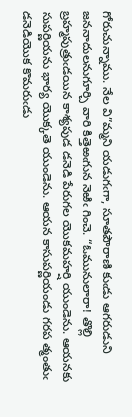గోరుచున్నాము. నేల వి”మ్మని యడుగఁగా, సూతపౌరాణి కుఁడు ఆగరుడుని జననాదులనుగూర్చి వారి కిత్తెఱఁగున నెఱిఁ గించె. “ఓమునులారా! తొల్లి బ్రహ్మపుత్రుఁడయిన కాశ్యపుడ డనెడి పేరుగల యొకమహర్షి యుండెను. ఆయనకు సుపర్ణియను భార్య యొక్కతె యుండెను. ఆయన కాసుపర్ణియండు గరప త్మంతుఁ డనెడియొక కొమరుఁడు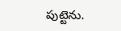పుట్టెను.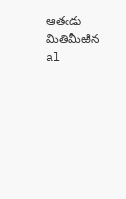ఆతఁడు మితిమీఱిన al